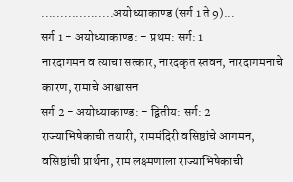...................अयोध्याकाण्ड (सर्ग 1 ते 9)...
सर्ग 1 - अयोध्याकाण्ड: - प्रथम: सर्ग: 1
नारदागमन व त्याचा सत्कार, नारदकृत स्तवन, नारदागमनाचे कारण, रामाचे आश्वासन
सर्ग 2 - अयोध्याकाण्ड: - द्वितीय: सर्ग: 2
राज्याभिषेकाची तयारी, राममंदिरी वसिष्ठांचे आगमन, वसिष्ठांची प्रार्थना, राम लक्ष्मणाला राज्याभिषेकाची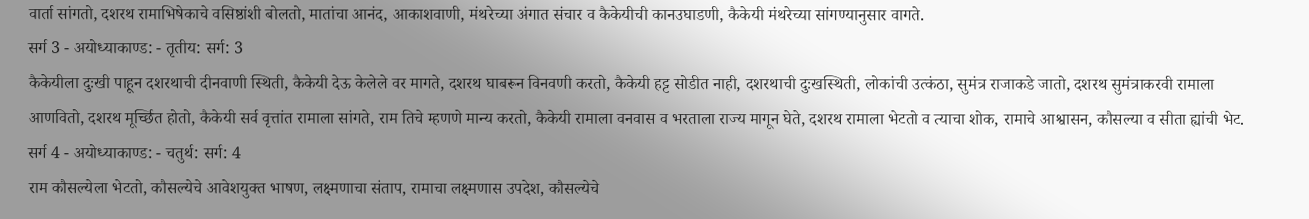वार्ता सांगतो, दशरथ रामाभिषेकाचे वसिष्ठांशी बोलतो, मातांचा आनंद, आकाशवाणी, मंथरेच्या अंगात संचार व कैकेयीची कानउघाडणी, कैकेयी मंथरेच्या सांगण्यानुसार वागते.
सर्ग 3 - अयोध्याकाण्ड: - तृतीय: सर्ग: 3
कैकेयीला दुःखी पाहून दशरथाची दीनवाणी स्थिती, कैकेयी देऊ केलेले वर मागते, दशरथ घाबरून विनवणी करतो, कैकेयी हट्ट सोडीत नाही, दशरथाची दुःखस्थिती, लोकांची उत्कंठा, सुमंत्र राजाकडे जातो, दशरथ सुमंत्राकरवी रामाला आणवितो, दशरथ मूर्च्छित होतो, कैकेयी सर्व वृत्तांत रामाला सांगते, राम तिचे म्हणणे मान्य करतो, कैकेयी रामाला वनवास व भरताला राज्य मागून घेते, दशरथ रामाला भेटतो व त्याचा शोक, रामाचे आश्वासन, कौसल्या व सीता ह्यांची भेट.
सर्ग 4 - अयोध्याकाण्ड: - चतुर्थ: सर्ग: 4
राम कौसल्येला भेटतो, कौसल्येचे आवेशयुक्त भाषण, लक्ष्मणाचा संताप, रामाचा लक्ष्मणास उपदेश, कौसल्येचे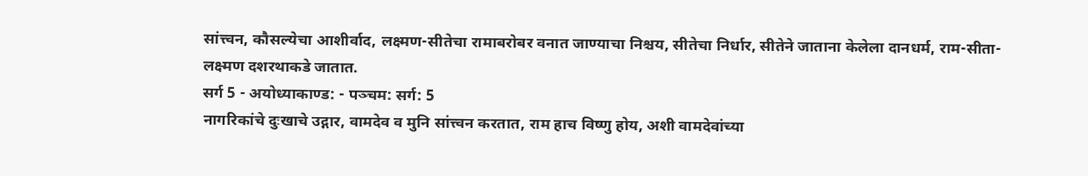सांत्त्वन, कौसल्येचा आशीर्वाद, लक्ष्मण-सीतेचा रामाबरोबर वनात जाण्याचा निश्चय, सीतेचा निर्धार, सीतेने जाताना केलेला दानधर्म, राम-सीता-लक्ष्मण दशरथाकडे जातात.
सर्ग 5 - अयोध्याकाण्ड: - पञ्चम: सर्ग: 5
नागरिकांचे दुःखाचे उद्गार, वामदेव व मुनि सांत्त्वन करतात, राम हाच विष्णु होय, अशी वामदेवांच्या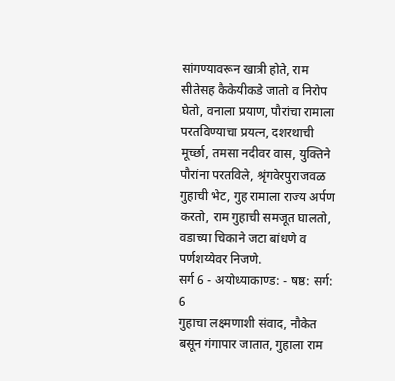सांगण्यावरून खात्री होते, राम सीतेसह कैकेयीकडे जातो व निरोप घेतो, वनाला प्रयाण, पौरांचा रामाला परतविण्याचा प्रयत्न, दशरथाची मूर्च्छा, तमसा नदीवर वास, युक्तिने पौरांना परतविले, श्रृंगवेरपुराजवळ गुहाची भेट, गुह रामाला राज्य अर्पण करतो, राम गुहाची समजूत घालतो, वडाच्या चिकाने जटा बांधणे व पर्णशय्येवर निजणे.
सर्ग 6 - अयोध्याकाण्ड: - षष्ठ: सर्ग: 6
गुहाचा लक्ष्मणाशी संवाद, नौकेत बसून गंगापार जातात, गुहाला राम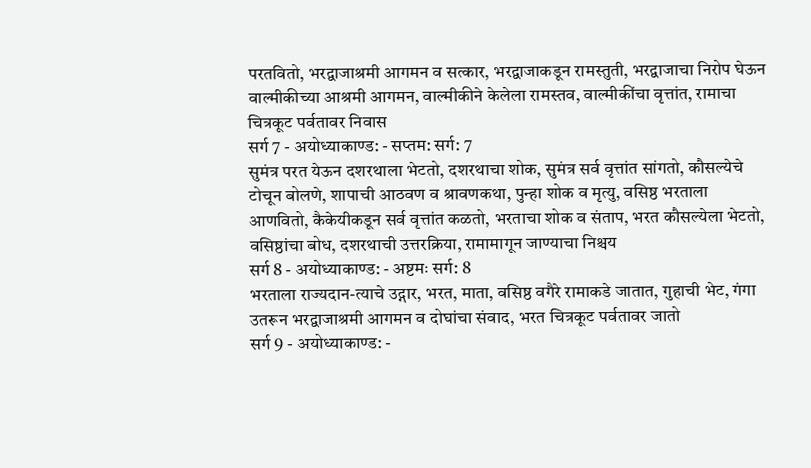परतवितो, भरद्वाजाश्रमी आगमन व सत्कार, भरद्वाजाकडून रामस्तुती, भरद्वाजाचा निरोप घेऊन वाल्मीकीच्या आश्रमी आगमन, वाल्मीकीने केलेला रामस्तव, वाल्मीकींचा वृत्तांत, रामाचा चित्रकूट पर्वतावर निवास
सर्ग 7 - अयोध्याकाण्ड: - सप्तम: सर्ग: 7
सुमंत्र परत येऊन दशरथाला भेटतो, दशरथाचा शोक, सुमंत्र सर्व वृत्तांत सांगतो, कौसल्येचे टोचून बोलणे, शापाची आठवण व श्रावणकथा, पुन्हा शोक व मृत्यु, वसिष्ठ भरताला आणवितो, कैकेयीकडून सर्व वृत्तांत कळतो, भरताचा शोक व संताप, भरत कौसल्येला भेटतो, वसिष्ठांचा बोध, दशरथाची उत्तरक्रिया, रामामागून जाण्याचा निश्चय
सर्ग 8 - अयोध्याकाण्ड: - अष्टमः सर्ग: 8
भरताला राज्यदान-त्याचे उद्गार, भरत, माता, वसिष्ठ वगैरे रामाकडे जातात, गुहाची भेट, गंगा उतरून भरद्वाजाश्रमी आगमन व दोघांचा संवाद, भरत चित्रकूट पर्वतावर जातो
सर्ग 9 - अयोध्याकाण्ड: -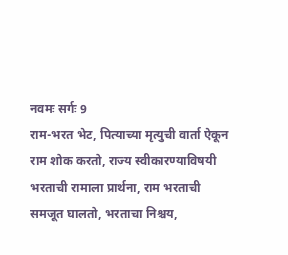नवमः सर्गः 9
राम-भरत भेट, पित्याच्या मृत्युची वार्ता ऐकून राम शोक करतो, राज्य स्वीकारण्याविषयी भरताची रामाला प्रार्थना, राम भरताची समजूत घालतो, भरताचा निश्चय,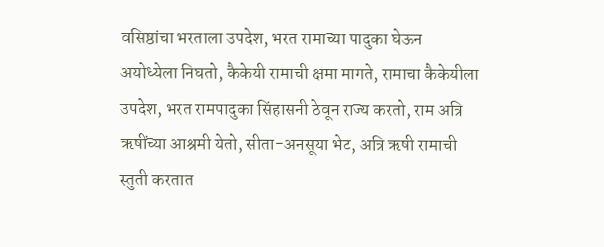वसिष्ठांचा भरताला उपदेश, भरत रामाच्या पादुका घेऊन अयोध्येला निघतो, कैकेयी रामाची क्षमा मागते, रामाचा कैकेयीला उपदेश, भरत रामपादुका सिंहासनी ठेवून राज्य करतो, राम अत्रि ऋषींच्या आश्रमी येतो, सीता-अनसूया भेट, अत्रि ऋषी रामाची स्तुती करतात